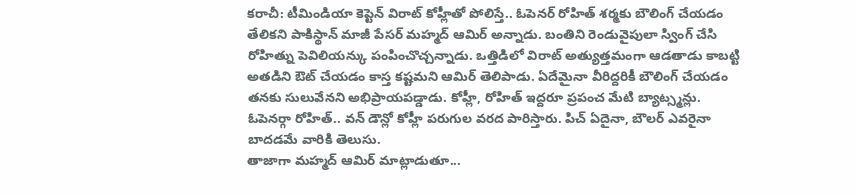కరాచీ: టీమిండియా కెప్టెన్ విరాట్ కోహ్లీతో పోలిస్తే.. ఓపెనర్ రోహిత్ శర్మకు బౌలింగ్ చేయడం తేలికని పాకిస్థాన్ మాజీ పేసర్ మహ్మద్ ఆమిర్ అన్నాడు. బంతిని రెండువైపులా స్వింగ్ చేసి రోహిత్ను పెవిలియన్కు పంపించొచ్చన్నాడు. ఒత్తిడిలో విరాట్ అత్యుత్తమంగా ఆడతాడు కాబట్టి అతడిని ఔట్ చేయడం కాస్త కష్టమని ఆమిర్ తెలిపాడు. ఏదేమైనా వీరిద్దరికీ బౌలింగ్ చేయడం తనకు సులువేనని అభిప్రాయపడ్డాడు. కోహ్లీ, రోహిత్ ఇద్దరూ ప్రపంచ మేటి బ్యాట్స్మన్లు. ఓపెనర్గా రోహిత్.. వన్ డౌన్లో కోహ్లీ పరుగుల వరద పారిస్తారు. పిచ్ ఏదైనా, బౌలర్ ఎవరైనా బాదడమే వారికి తెలుసు.
తాజాగా మహ్మద్ ఆమిర్ మాట్లాడుతూ...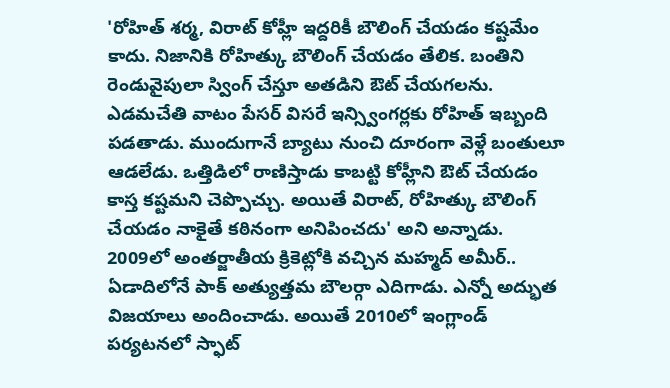'రోహిత్ శర్మ, విరాట్ కోహ్లీ ఇద్దరికీ బౌలింగ్ చేయడం కష్టమేం కాదు. నిజానికి రోహిత్కు బౌలింగ్ చేయడం తేలిక. బంతిని రెండువైపులా స్వింగ్ చేస్తూ అతడిని ఔట్ చేయగలను. ఎడమచేతి వాటం పేసర్ విసరే ఇన్స్వింగర్లకు రోహిత్ ఇబ్బంది పడతాడు. ముందుగానే బ్యాటు నుంచి దూరంగా వెళ్లే బంతులూ ఆడలేడు. ఒత్తిడిలో రాణిస్తాడు కాబట్టి కోహ్లీని ఔట్ చేయడం కాస్త కష్టమని చెప్పొచ్చు. అయితే విరాట్, రోహిత్కు బౌలింగ్ చేయడం నాకైతే కఠినంగా అనిపించదు' అని అన్నాడు.
2009లో అంతర్జాతీయ క్రికెట్లోకి వచ్చిన మహ్మద్ అమీర్.. ఏడాదిలోనే పాక్ అత్యుత్తమ బౌలర్గా ఎదిగాడు. ఎన్నో అద్భుత విజయాలు అందించాడు. అయితే 2010లో ఇంగ్లాండ్ పర్యటనలో స్ఫాట్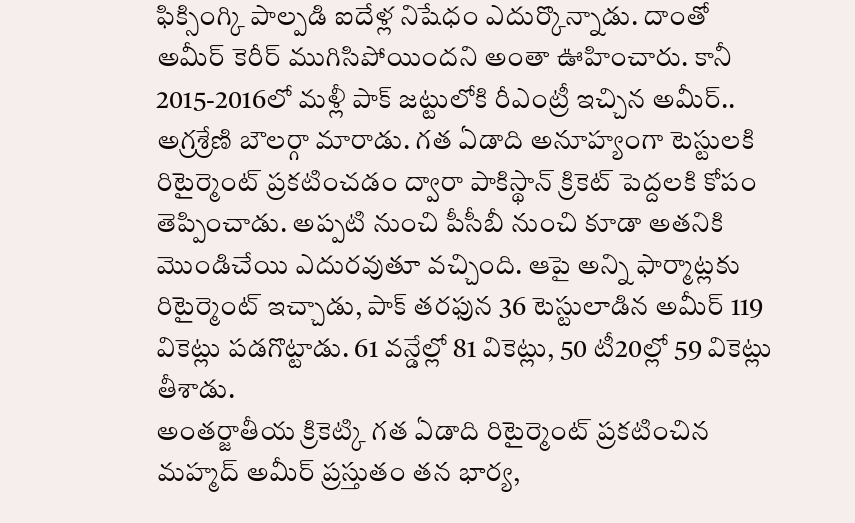ఫిక్సింగ్కి పాల్పడి ఐదేళ్ల నిషేధం ఎదుర్కొన్నాడు. దాంతో అమీర్ కెరీర్ ముగిసిపోయిందని అంతా ఊహించారు. కానీ 2015-2016లో మళ్లీ పాక్ జట్టులోకి రీఎంట్రీ ఇచ్చిన అమీర్.. అగ్రశ్రేణి బౌలర్గా మారాడు. గత ఏడాది అనూహ్యంగా టెస్టులకి రిటైర్మెంట్ ప్రకటించడం ద్వారా పాకిస్థాన్ క్రికెట్ పెద్దలకి కోపం తెప్పించాడు. అప్పటి నుంచి పీసీబీ నుంచి కూడా అతనికి మొండిచేయి ఎదురవుతూ వచ్చింది. ఆపై అన్ని ఫార్మాట్లకు రిటైర్మెంట్ ఇచ్చాడు, పాక్ తరఫున 36 టెస్టులాడిన అమీర్ 119 వికెట్లు పడగొట్టాడు. 61 వన్డేల్లో 81 వికెట్లు, 50 టీ20ల్లో 59 వికెట్లు తీశాడు.
అంతర్జాతీయ క్రికెట్కి గత ఏడాది రిటైర్మెంట్ ప్రకటించిన మహ్మద్ అమీర్ ప్రస్తుతం తన భార్య,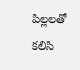పిల్లలతో కలిసి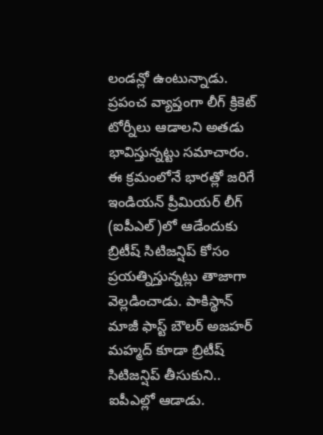లండన్లో ఉంటున్నాడు. ప్రపంచ వ్యాప్తంగా లీగ్ క్రికెట్ టోర్నీలు ఆడాలని అతడు భావిస్తున్నట్టు సమాచారం. ఈ క్రమంలోనే భారత్లో జరిగే ఇండియన్ ప్రీమియర్ లీగ్ (ఐపీఎల్)లో ఆడేందుకు బ్రిటీష్ సిటిజన్షిప్ కోసం ప్రయత్నిస్తున్నట్లు తాజాగా వెల్లడించాడు. పాకిస్థాన్ మాజీ ఫాస్ట్ బౌలర్ అజహర్ మహ్మద్ కూడా బ్రిటీష్ సిటిజన్షిప్ తీసుకుని.. ఐపీఎల్లో ఆడాడు.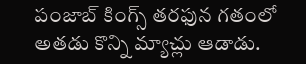పంజాబ్ కింగ్స్ తరఫున గతంలో అతడు కొన్ని మ్యాచ్లు ఆడాడు.